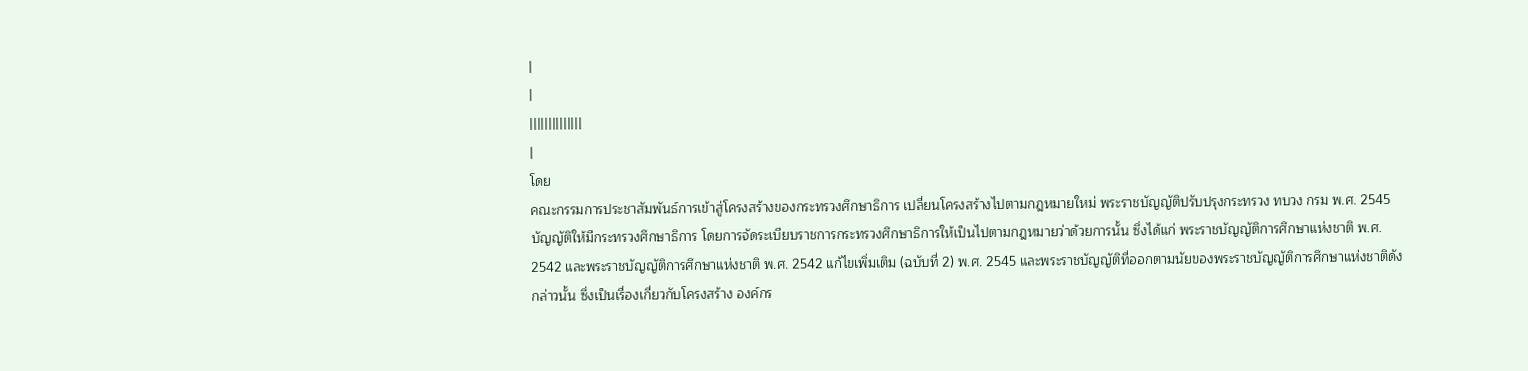|
|
||||||||||||||
|
โดย
คณะกรรมการประชาสัมพันธ์การเข้าสู่โครงสร้างของกระทรวงศึกษาธิการ เปลี่ยนโครงสร้างไปตามกฎหมายใหม่ พระราชบัญญัติปรับปรุงกระทรวง ทบวง กรม พ.ศ. 2545 บัญญัติให้มีกระทรวงศึกษาธิการ โดยการจัดระเบียบราชการกระทรวงศึกษาธิการให้เป็นไปตามกฎหมายว่าด้วยการนั้น ซึ่งได้แก่ พระราชบัญญัติการศึกษาแห่งชาติ พ.ศ. 2542 และพระราชบัญญัติการศึกษาแห่งชาติ พ.ศ. 2542 แก้ไขเพิ่มเติม (ฉบับที่ 2) พ.ศ. 2545 และพระราชบัญญัติที่ออกตามนัยของพระราชบัญญัติการศึกษาแห่งชาติดังกล่าวนั้น ซึ่งเป็นเรื่องเกี่ยวกับโครงสร้าง องค์กร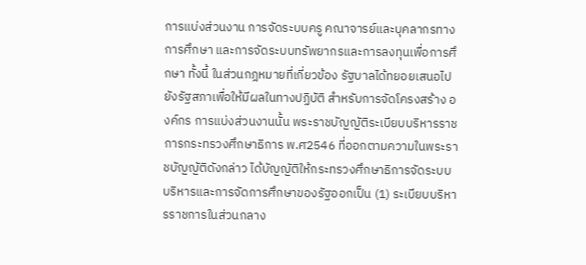การแบ่งส่วนงาน การจัดระบบครู คณาจารย์และบุคลากรทางการศึกษา และการจัดระบบทรัพยากรและการลงทุนเพื่อการศึกษา ทั้งนี้ ในส่วนกฎหมายที่เกี่ยวข้อง รัฐบาลได้ทยอยเสนอไปยังรัฐสภาเพื่อให้มีผลในทางปฏิบัติ สำหรับการจัดโครงสร้าง องค์กร การแบ่งส่วนงานนั้น พระราชบัญญัติระเบียบบริหารราชการกระทรวงศึกษาธิการ พ.ศ2546 ที่ออกตามความในพระราชบัญญัติดังกล่าว ได้บัญญัติให้กระทรวงศึกษาธิการจัดระบบบริหารและการจัดการศึกษาของรัฐออกเป็น (1) ระเบียบบริหารราชการในส่วนกลาง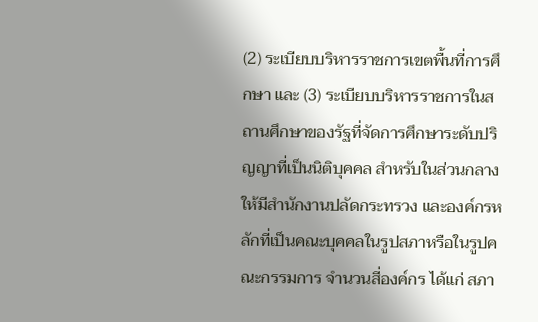(2) ระเบียบบริหารราชการเขตพื้นที่การศึกษา และ (3) ระเบียบบริหารราชการในสถานศึกษาของรัฐที่จัดการศึกษาระดับปริญญาที่เป็นนิติบุคคล สำหรับในส่วนกลางให้มีสำนักงานปลัดกระทรวง และองค์กรหลักที่เป็นคณะบุคคลในรูปสภาหรือในรูปคณะกรรมการ จำนวนสี่องค์กร ได้แก่ สภา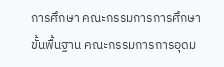การศึกษา คณะกรรมการการศึกษาขั้นพื้นฐาน คณะกรรมการการอุดม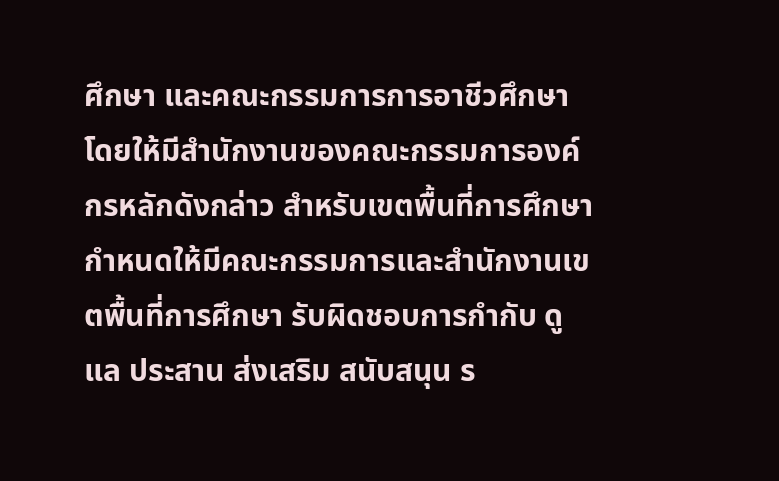ศึกษา และคณะกรรมการการอาชีวศึกษา โดยให้มีสำนักงานของคณะกรรมการองค์กรหลักดังกล่าว สำหรับเขตพื้นที่การศึกษากำหนดให้มีคณะกรรมการและสำนักงานเขตพื้นที่การศึกษา รับผิดชอบการกำกับ ดูแล ประสาน ส่งเสริม สนับสนุน ร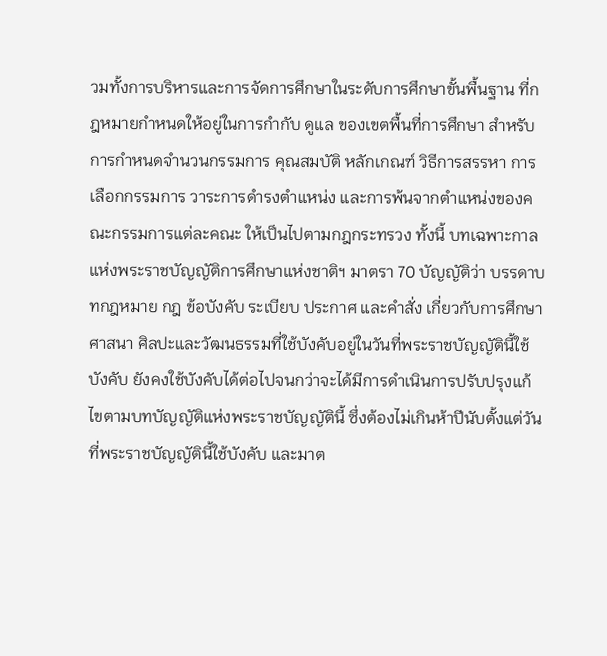วมทั้งการบริหารและการจัดการศึกษาในระดับการศึกษาขั้นพื้นฐาน ที่กฎหมายกำหนดให้อยู่ในการกำกับ ดูแล ของเขตพื้นที่การศึกษา สำหรับการกำหนดจำนวนกรรมการ คุณสมบัติ หลักเกณฑ์ วิธีการสรรหา การเลือกกรรมการ วาระการดำรงตำแหน่ง และการพ้นจากตำแหน่งของคณะกรรมการแต่ละคณะ ให้เป็นไปตามกฎกระทรวง ทั้งนี้ บทเฉพาะกาลแห่งพระราชบัญญัติการศึกษาแห่งชาติฯ มาตรา 70 บัญญัติว่า บรรดาบทกฎหมาย กฎ ข้อบังคับ ระเบียบ ประกาศ และคำสั่ง เกี่ยวกับการศึกษา ศาสนา ศิลปะและวัฒนธรรมที่ใช้บังคับอยู่ในวันที่พระราชบัญญัตินี้ใช้บังคับ ยังคงใช้บังคับได้ต่อไปจนกว่าจะได้มีการดำเนินการปรับปรุงแก้ไขตามบทบัญญัติแห่งพระราชบัญญัตินี้ ซึ่งต้องไม่เกินห้าปีนับตั้งแต่วันที่พระราชบัญญัตินี้ใช้บังคับ และมาต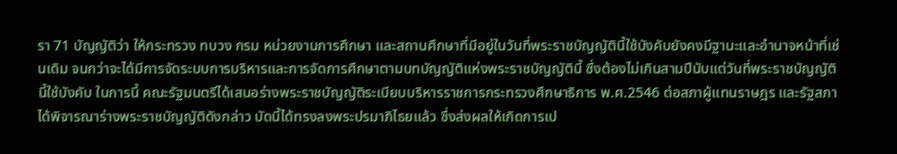รา 71 บัญญัติว่า ให้กระทรวง ทบวง กรม หน่วยงานการศึกษา และสถานศึกษาที่มีอยู่ในวันที่พระราชบัญญัตินี้ใช้บังคับยังคงมีฐานะและอำนาจหน้าที่เช่นเดิม จนกว่าจะได้มีการจัดระบบการบริหารและการจัดการศึกษาตามบทบัญญัติแห่งพระราชบัญญัตินี้ ซึ่งต้องไม่เกินสามปีนับแต่วันที่พระราชบัญญัตินี้ใช้บังคับ ในการนี้ คณะรัฐมนตรีได้เสนอร่างพระราชบัญญัติระเบียบบริหารราชการกระทรวงศึกษาธิการ พ.ศ.2546 ต่อสภาผู้แทนราษฎร และรัฐสภาได้พิจารณาร่างพระราชบัญญัติดังกล่าว บัดนี้ได้ทรงลงพระปรมาภิไธยแล้ว ซึ่งส่งผลให้เกิดการเป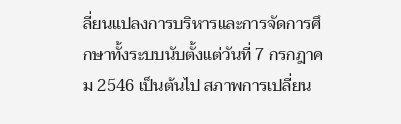ลี่ยนแปลงการบริหารและการจัดการศึกษาทั้งระบบนับตั้งแต่วันที่ 7 กรกฎาคม 2546 เป็นต้นไป สภาพการเปลี่ยน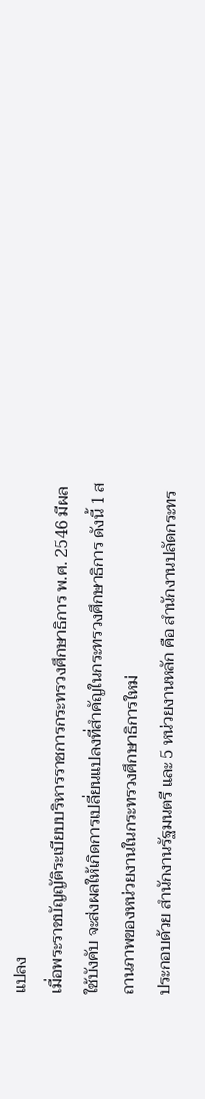แปลง
เมื่อพระราชบัญญัติระเบียบบริหารราชการกระทรวงศึกษาธิการ พ.ศ. 2546 มีผลใช้บังคับ จะส่งผลให้เกิดการเปลี่ยนแปลงที่สำคัญในกระทรวงศึกษาธิการ ดังนี้ 1 สถานภาพของหน่วยงานในกระทรวงศึกษาธิการใหม่
ประกอบด้วย สำนักงานรัฐมนตรี และ 5 หน่วยงานหลัก คือ สำนักงานปลัดกระทร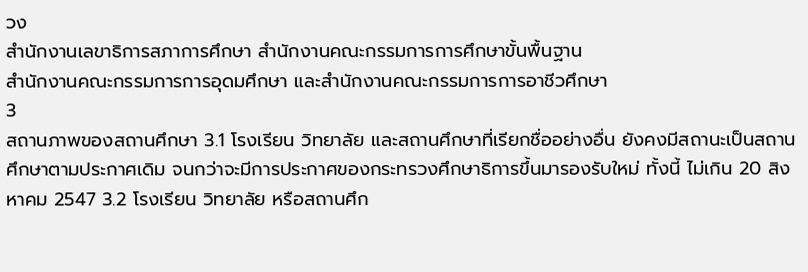วง
สำนักงานเลขาธิการสภาการศึกษา สำนักงานคณะกรรมการการศึกษาขั้นพื้นฐาน
สำนักงานคณะกรรมการการอุดมศึกษา และสำนักงานคณะกรรมการการอาชีวศึกษา
3
สถานภาพของสถานศึกษา 3.1 โรงเรียน วิทยาลัย และสถานศึกษาที่เรียกชื่ออย่างอื่น ยังคงมีสถานะเป็นสถานศึกษาตามประกาศเดิม จนกว่าจะมีการประกาศของกระทรวงศึกษาธิการขึ้นมารองรับใหม่ ทั้งนี้ ไม่เกิน 20 สิงหาคม 2547 3.2 โรงเรียน วิทยาลัย หรือสถานศึก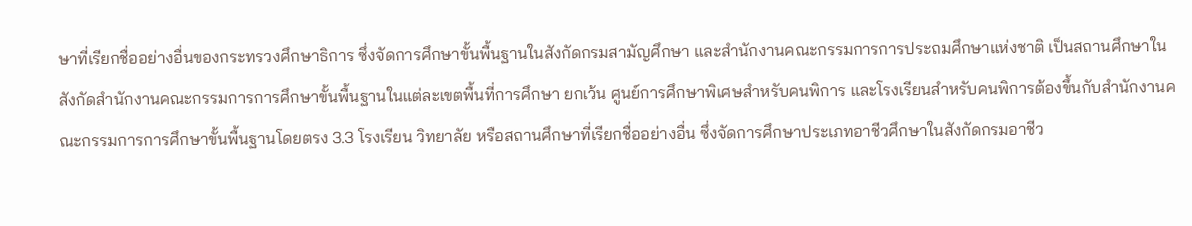ษาที่เรียกชื่ออย่างอื่นของกระทรวงศึกษาธิการ ซึ่งจัดการศึกษาขั้นพื้นฐานในสังกัดกรมสามัญศึกษา และสำนักงานคณะกรรมการการประถมศึกษาแห่งชาติ เป็นสถานศึกษาในสังกัดสำนักงานคณะกรรมการการศึกษาขั้นพื้นฐานในแต่ละเขตพื้นที่การศึกษา ยกเว้น ศูนย์การศึกษาพิเศษสำหรับคนพิการ และโรงเรียนสำหรับคนพิการต้องขึ้นกับสำนักงานคณะกรรมการการศึกษาขั้นพื้นฐานโดยตรง 3.3 โรงเรียน วิทยาลัย หรือสถานศึกษาที่เรียกชื่ออย่างอื่น ซึ่งจัดการศึกษาประเภทอาชีวศึกษาในสังกัดกรมอาชีว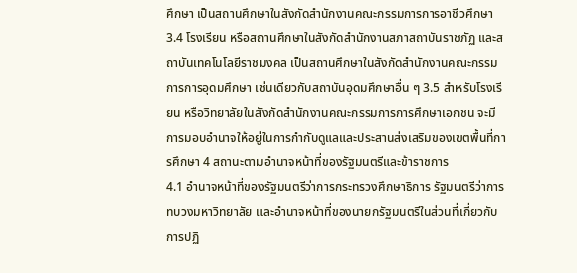ศึกษา เป็นสถานศึกษาในสังกัดสำนักงานคณะกรรมการการอาชีวศึกษา 3.4 โรงเรียน หรือสถานศึกษาในสังกัดสำนักงานสภาสถาบันราชภัฏ และสถาบันเทคโนโลยีราชมงคล เป็นสถานศึกษาในสังกัดสำนักงานคณะกรรมการการอุดมศึกษา เช่นเดียวกับสถาบันอุดมศึกษาอื่น ๆ 3.5 สำหรับโรงเรียน หรือวิทยาลัยในสังกัดสำนักงานคณะกรรมการการศึกษาเอกชน จะมีการมอบอำนาจให้อยู่ในการกำกับดูแลและประสานส่งเสริมของเขตพื้นที่การศึกษา 4 สถานะตามอำนาจหน้าที่ของรัฐมนตรีและข้าราชการ
4.1 อำนาจหน้าที่ของรัฐมนตรีว่าการกระทรวงศึกษาธิการ รัฐมนตรีว่าการทบวงมหาวิทยาลัย และอำนาจหน้าที่ของนายกรัฐมนตรีในส่วนที่เกี่ยวกับการปฏิ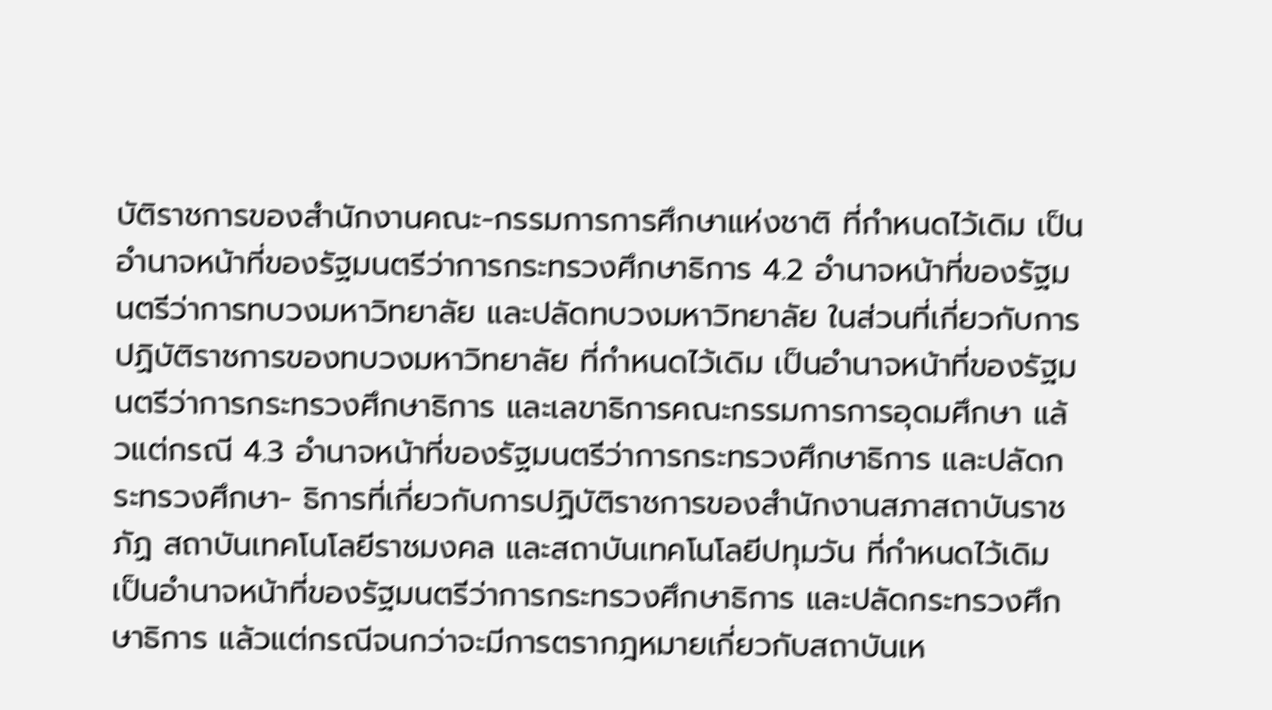บัติราชการของสำนักงานคณะ-กรรมการการศึกษาแห่งชาติ ที่กำหนดไว้เดิม เป็นอำนาจหน้าที่ของรัฐมนตรีว่าการกระทรวงศึกษาธิการ 4.2 อำนาจหน้าที่ของรัฐมนตรีว่าการทบวงมหาวิทยาลัย และปลัดทบวงมหาวิทยาลัย ในส่วนที่เกี่ยวกับการปฏิบัติราชการของทบวงมหาวิทยาลัย ที่กำหนดไว้เดิม เป็นอำนาจหน้าที่ของรัฐมนตรีว่าการกระทรวงศึกษาธิการ และเลขาธิการคณะกรรมการการอุดมศึกษา แล้วแต่กรณี 4.3 อำนาจหน้าที่ของรัฐมนตรีว่าการกระทรวงศึกษาธิการ และปลัดกระทรวงศึกษา- ธิการที่เกี่ยวกับการปฏิบัติราชการของสำนักงานสภาสถาบันราชภัฏ สถาบันเทคโนโลยีราชมงคล และสถาบันเทคโนโลยีปทุมวัน ที่กำหนดไว้เดิม เป็นอำนาจหน้าที่ของรัฐมนตรีว่าการกระทรวงศึกษาธิการ และปลัดกระทรวงศึกษาธิการ แล้วแต่กรณีจนกว่าจะมีการตรากฎหมายเกี่ยวกับสถาบันเห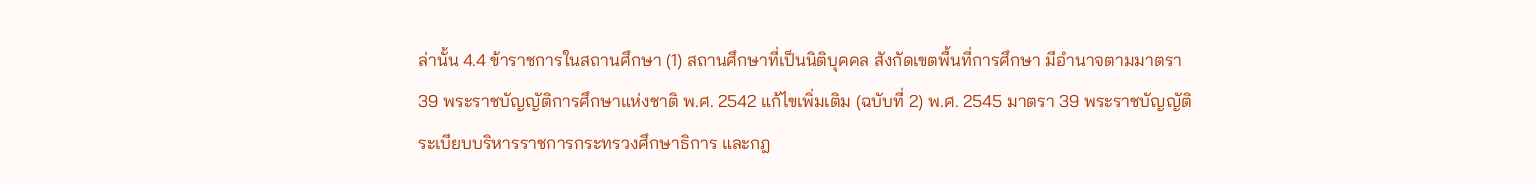ล่านั้น 4.4 ข้าราชการในสถานศึกษา (1) สถานศึกษาที่เป็นนิติบุคคล สังกัดเขตพื้นที่การศึกษา มีอำนาจตามมาตรา 39 พระราชบัญญัติการศึกษาแห่งชาติ พ.ศ. 2542 แก้ไขเพิ่มเติม (ฉบับที่ 2) พ.ศ. 2545 มาตรา 39 พระราชบัญญัติระเบียบบริหารราชการกระทรวงศึกษาธิการ และกฎ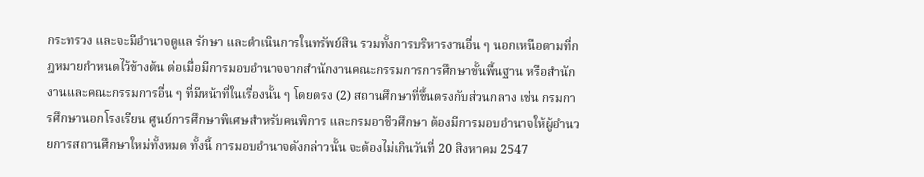กระทรวง และจะมีอำนาจดูแล รักษา และดำเนินการในทรัพย์สิน รวมทั้งการบริหารงานอื่น ๆ นอกเหนือตามที่กฎหมายกำหนดไว้ข้างต้น ต่อเมื่อมีการมอบอำนาจจากสำนักงานคณะกรรมการการศึกษาขั้นพื้นฐาน หรือสำนักงานและคณะกรรมการอื่น ๆ ที่มีหน้าที่ในเรื่องนั้น ๆ โดยตรง (2) สถานศึกษาที่ขึ้นตรงกับส่วนกลาง เช่น กรมการศึกษานอกโรงเรียน ศูนย์การศึกษาพิเศษสำหรับคนพิการ และกรมอาชีวศึกษา ต้องมีการมอบอำนาจให้ผู้อำนวยการสถานศึกษาใหม่ทั้งหมด ทั้งนี้ การมอบอำนาจดังกล่าวนั้น จะต้องไม่เกินวันที่ 20 สิงหาคม 2547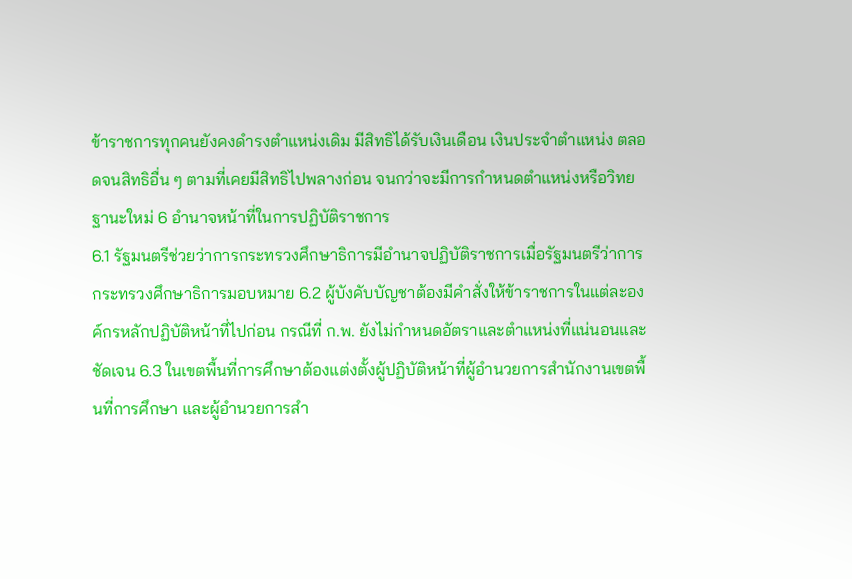ข้าราชการทุกคนยังคงดำรงตำแหน่งเดิม มีสิทธิได้รับเงินเดือน เงินประจำตำแหน่ง ตลอดจนสิทธิอื่น ๆ ตามที่เคยมีสิทธิไปพลางก่อน จนกว่าจะมีการกำหนดตำแหน่งหรือวิทยฐานะใหม่ 6 อำนาจหน้าที่ในการปฏิบัติราชการ
6.1 รัฐมนตรีช่วยว่าการกระทรวงศึกษาธิการมีอำนาจปฏิบัติราชการเมื่อรัฐมนตรีว่าการกระทรวงศึกษาธิการมอบหมาย 6.2 ผู้บังคับบัญชาต้องมีคำสั่งให้ข้าราชการในแต่ละองค์กรหลักปฏิบัติหน้าที่ไปก่อน กรณีที่ ก.พ. ยังไม่กำหนดอัตราและตำแหน่งที่แน่นอนและชัดเจน 6.3 ในเขตพื้นที่การศึกษาต้องแต่งตั้งผู้ปฏิบัติหน้าที่ผู้อำนวยการสำนักงานเขตพื้นที่การศึกษา และผู้อำนวยการสำ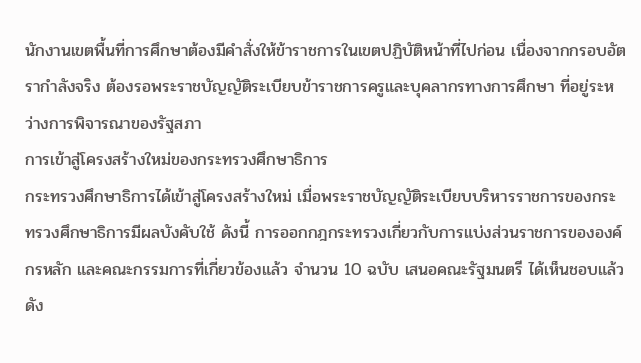นักงานเขตพื้นที่การศึกษาต้องมีคำสั่งให้ข้าราชการในเขตปฏิบัติหน้าที่ไปก่อน เนื่องจากกรอบอัตรากำลังจริง ต้องรอพระราชบัญญัติระเบียบข้าราชการครูและบุคลากรทางการศึกษา ที่อยู่ระหว่างการพิจารณาของรัฐสภา
การเข้าสู่โครงสร้างใหม่ของกระทรวงศึกษาธิการ
กระทรวงศึกษาธิการได้เข้าสู่โครงสร้างใหม่ เมื่อพระราชบัญญัติระเบียบบริหารราชการของกระทรวงศึกษาธิการมีผลบังคับใช้ ดังนี้ การออกกฎกระทรวงเกี่ยวกับการแบ่งส่วนราชการขององค์กรหลัก และคณะกรรมการที่เกี่ยวข้องแล้ว จำนวน 10 ฉบับ เสนอคณะรัฐมนตรี ได้เห็นชอบแล้วดัง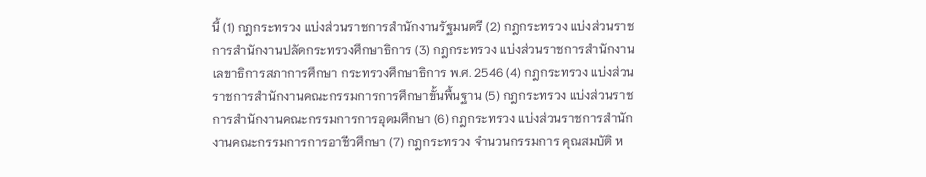นี้ (1) กฎกระทรวง แบ่งส่วนราชการสำนักงานรัฐมนตรี (2) กฎกระทรวง แบ่งส่วนราชการสำนักงานปลัดกระทรวงศึกษาธิการ (3) กฎกระทรวง แบ่งส่วนราชการสำนักงานเลขาธิการสภาการศึกษา กระทรวงศึกษาธิการ พ.ศ. 2546 (4) กฎกระทรวง แบ่งส่วนราชการสำนักงานคณะกรรมการการศึกษาขั้นพื้นฐาน (5) กฎกระทรวง แบ่งส่วนราชการสำนักงานคณะกรรมการการอุดมศึกษา (6) กฎกระทรวง แบ่งส่วนราชการสำนักงานคณะกรรมการการอาชีวศึกษา (7) กฎกระทรวง จำนวนกรรมการ คุณสมบัติ ห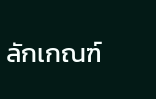ลักเกณฑ์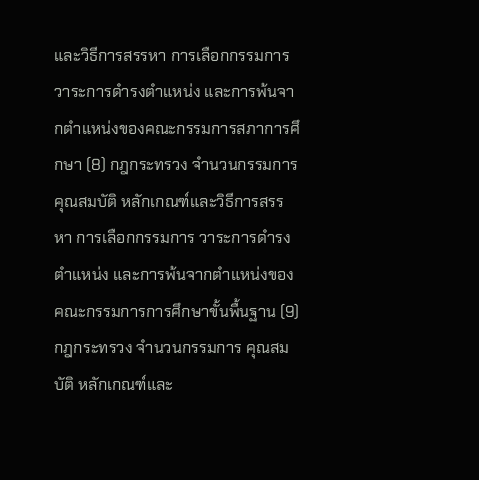และวิธีการสรรหา การเลือกกรรมการ วาระการดำรงตำแหน่ง และการพ้นจากตำแหน่งของคณะกรรมการสภาการศึกษา (8) กฎกระทรวง จำนวนกรรมการ คุณสมบัติ หลักเกณฑ์และวิธีการสรรหา การเลือกกรรมการ วาระการดำรงตำแหน่ง และการพ้นจากตำแหน่งของคณะกรรมการการศึกษาขั้นพื้นฐาน (9) กฎกระทรวง จำนวนกรรมการ คุณสมบัติ หลักเกณฑ์และ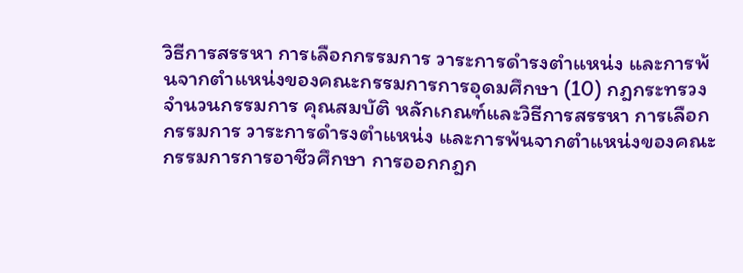วิธีการสรรหา การเลือกกรรมการ วาระการดำรงตำแหน่ง และการพ้นจากตำแหน่งของคณะกรรมการการอุดมศึกษา (10) กฎกระทรวง จำนวนกรรมการ คุณสมบัติ หลักเกณฑ์และวิธีการสรรหา การเลือกกรรมการ วาระการดำรงตำแหน่ง และการพ้นจากตำแหน่งของคณะกรรมการการอาชีวศึกษา การออกกฎก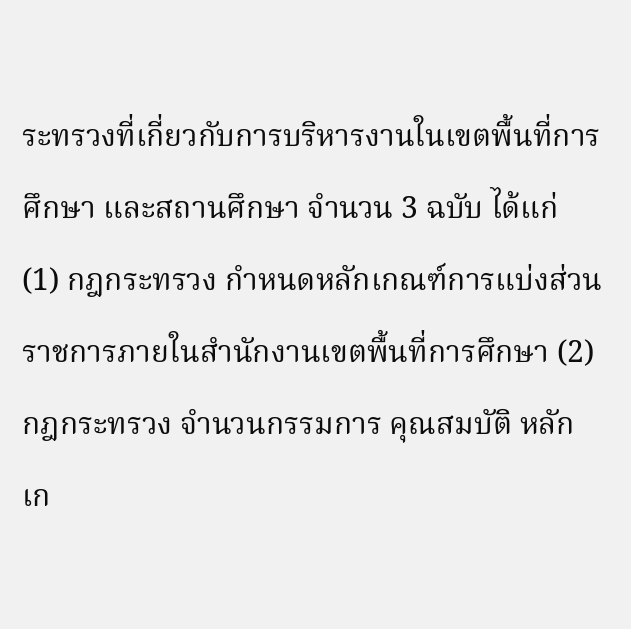ระทรวงที่เกี่ยวกับการบริหารงานในเขตพื้นที่การศึกษา และสถานศึกษา จำนวน 3 ฉบับ ได้แก่ (1) กฎกระทรวง กำหนดหลักเกณฑ์การแบ่งส่วนราชการภายในสำนักงานเขตพื้นที่การศึกษา (2) กฎกระทรวง จำนวนกรรมการ คุณสมบัติ หลักเก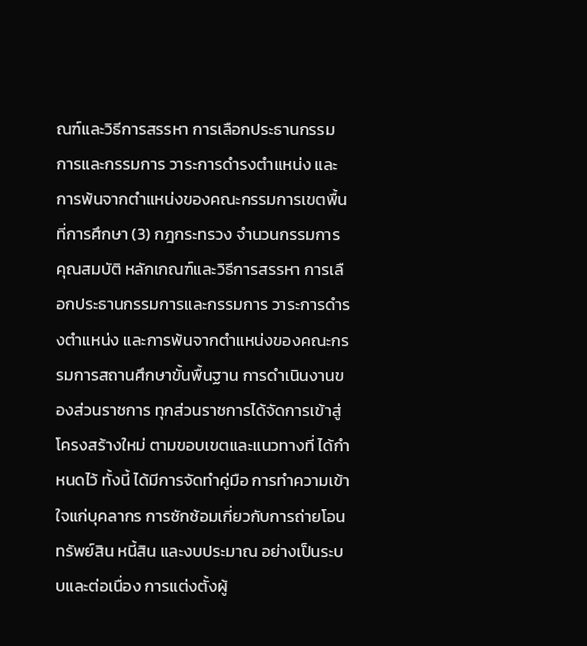ณฑ์และวิธีการสรรหา การเลือกประธานกรรมการและกรรมการ วาระการดำรงตำแหน่ง และการพ้นจากตำแหน่งของคณะกรรมการเขตพื้นที่การศึกษา (3) กฎกระทรวง จำนวนกรรมการ คุณสมบัติ หลักเกณฑ์และวิธีการสรรหา การเลือกประธานกรรมการและกรรมการ วาระการดำรงตำแหน่ง และการพ้นจากตำแหน่งของคณะกรรมการสถานศึกษาขั้นพื้นฐาน การดำเนินงานของส่วนราชการ ทุกส่วนราชการได้จัดการเข้าสู่โครงสร้างใหม่ ตามขอบเขตและแนวทางที่ ได้กำหนดไว้ ทั้งนี้ ได้มีการจัดทำคู่มือ การทำความเข้าใจแก่บุคลากร การซักซ้อมเกี่ยวกับการถ่ายโอนทรัพย์สิน หนี้สิน และงบประมาณ อย่างเป็นระบบและต่อเนื่อง การแต่งตั้งผู้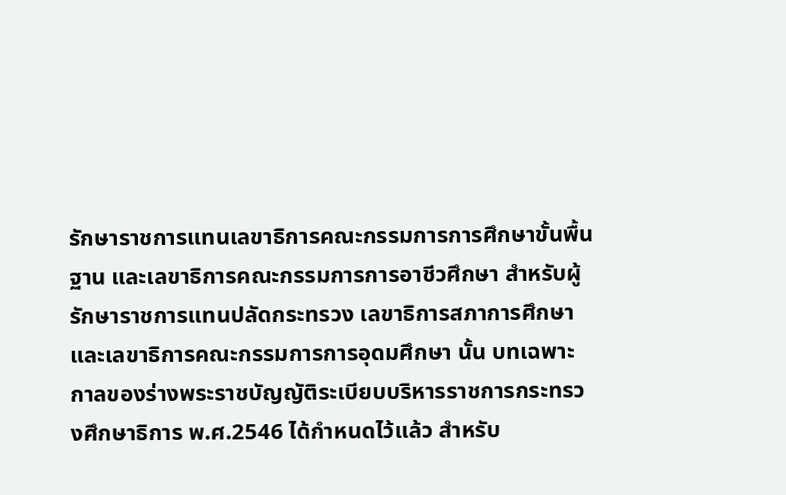รักษาราชการแทนเลขาธิการคณะกรรมการการศึกษาขั้นพื้นฐาน และเลขาธิการคณะกรรมการการอาชีวศึกษา สำหรับผู้รักษาราชการแทนปลัดกระทรวง เลขาธิการสภาการศึกษา และเลขาธิการคณะกรรมการการอุดมศึกษา นั้น บทเฉพาะกาลของร่างพระราชบัญญัติระเบียบบริหารราชการกระทรวงศึกษาธิการ พ.ศ.2546 ได้กำหนดไว้แล้ว สำหรับ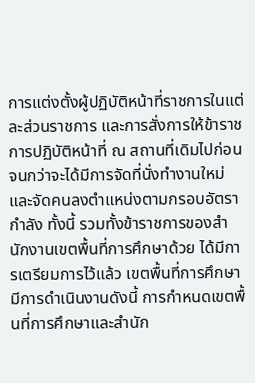การแต่งตั้งผู้ปฏิบัติหน้าที่ราชการในแต่ละส่วนราชการ และการสั่งการให้ข้าราชการปฏิบัติหน้าที่ ณ สถานที่เดิมไปก่อน จนกว่าจะได้มีการจัดที่นั่งทำงานใหม่ และจัดคนลงตำแหน่งตามกรอบอัตรากำลัง ทั้งนี้ รวมทั้งข้าราชการของสำนักงานเขตพื้นที่การศึกษาด้วย ได้มีการเตรียมการไว้แล้ว เขตพื้นที่การศึกษา มีการดำเนินงานดังนี้ การกำหนดเขตพื้นที่การศึกษาและสำนัก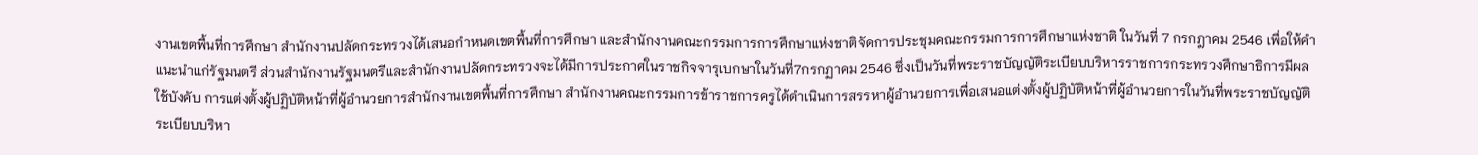งานเขตพื้นที่การศึกษา สำนักงานปลัดกระทรวงได้เสนอกำหนดเขตพื้นที่การศึกษา และสำนักงานคณะกรรมการการศึกษาแห่งชาติจัดการประชุมคณะกรรมการการศึกษาแห่งชาติ ในวันที่ 7 กรกฎาคม 2546 เพื่อให้คำแนะนำแก่รัฐมนตรี ส่วนสำนักงานรัฐมนตรีและสำนักงานปลัดกระทรวงจะได้มีการประกาศในราชกิจจารุเบกษาในวันที่7กรกฏาคม 2546 ซึ่งเป็นวันที่พระราชบัญญัติระเบียบบริหารราชการกระทรวงศึกษาธิการมีผลใช้บังคับ การแต่งตั้งผู้ปฏิบัติหน้าที่ผู้อำนวยการสำนักงานเขตพื้นที่การศึกษา สำนักงานคณะกรรมการข้าราชการครูได้ดำเนินการสรรหาผู้อำนวยการเพื่อเสนอแต่งตั้งผู้ปฏิบัติหน้าที่ผู้อำนวยการในวันที่พระราชบัญญัติระเบียบบริหา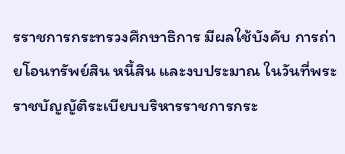รราชการกระทรวงศึกษาธิการ มีผลใช้บังคับ การถ่ายโอนทรัพย์สิน หนี้สิน และงบประมาณ ในวันที่พระราชบัญญัติระเบียบบริหารราชการกระ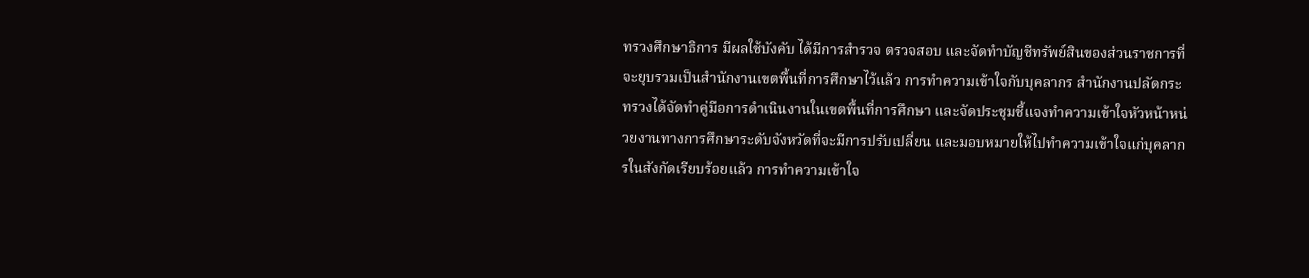ทรวงศึกษาธิการ มีผลใช้บังคับ ได้มีการสำรวจ ตรวจสอบ และจัดทำบัญชีทรัพย์สินของส่วนราชการที่จะยุบรวมเป็นสำนักงานเขตพื้นที่การศึกษาไว้แล้ว การทำความเข้าใจกับบุคลากร สำนักงานปลัดกระทรวงได้จัดทำคู่มือการดำเนินงานในเขตพื้นที่การศึกษา และจัดประชุมชี้แจงทำความเข้าใจหัวหน้าหน่วยงานทางการศึกษาระดับจังหวัดที่จะมีการปรับเปลี่ยน และมอบหมายให้ไปทำความเข้าใจแก่บุคลากรในสังกัดเรียบร้อยแล้ว การทำความเข้าใจ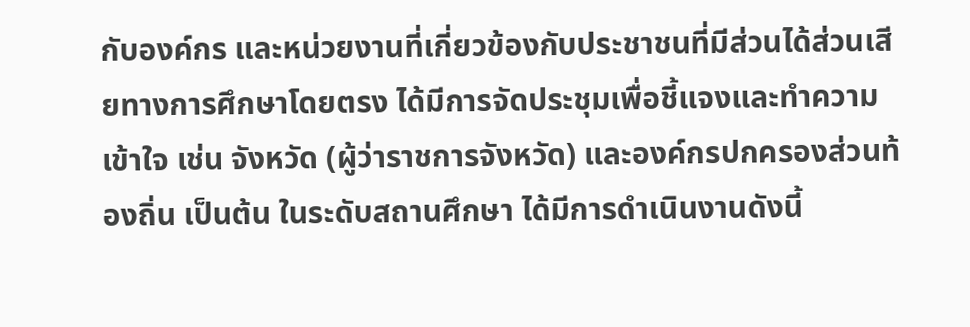กับองค์กร และหน่วยงานที่เกี่ยวข้องกับประชาชนที่มีส่วนได้ส่วนเสียทางการศึกษาโดยตรง ได้มีการจัดประชุมเพื่อชี้แจงและทำความเข้าใจ เช่น จังหวัด (ผู้ว่าราชการจังหวัด) และองค์กรปกครองส่วนท้องถิ่น เป็นต้น ในระดับสถานศึกษา ได้มีการดำเนินงานดังนี้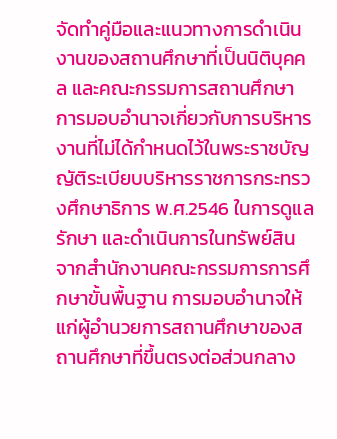จัดทำคู่มือและแนวทางการดำเนินงานของสถานศึกษาที่เป็นนิติบุคคล และคณะกรรมการสถานศึกษา การมอบอำนาจเกี่ยวกับการบริหารงานที่ไม่ได้กำหนดไว้ในพระราชบัญญัติระเบียบบริหารราชการกระทรวงศึกษาธิการ พ.ศ.2546 ในการดูแล รักษา และดำเนินการในทรัพย์สิน จากสำนักงานคณะกรรมการการศึกษาขั้นพื้นฐาน การมอบอำนาจให้แก่ผู้อำนวยการสถานศึกษาของสถานศึกษาที่ขึ้นตรงต่อส่วนกลาง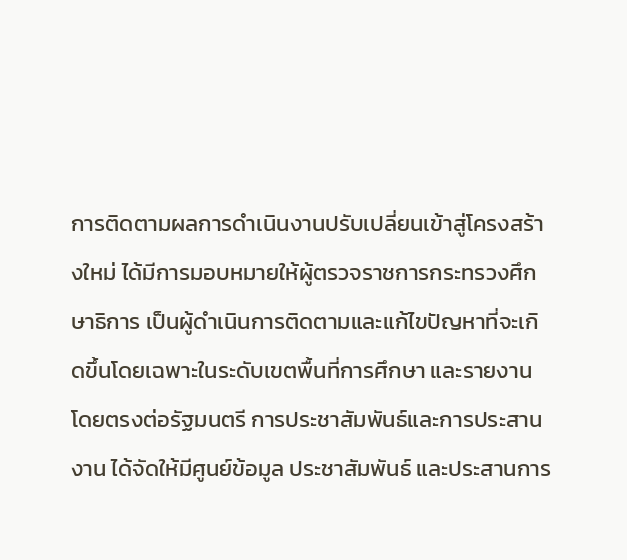การติดตามผลการดำเนินงานปรับเปลี่ยนเข้าสู่โครงสร้างใหม่ ได้มีการมอบหมายให้ผู้ตรวจราชการกระทรวงศึกษาธิการ เป็นผู้ดำเนินการติดตามและแก้ไขปัญหาที่จะเกิดขึ้นโดยเฉพาะในระดับเขตพื้นที่การศึกษา และรายงานโดยตรงต่อรัฐมนตรี การประชาสัมพันธ์และการประสานงาน ได้จัดให้มีศูนย์ข้อมูล ประชาสัมพันธ์ และประสานการ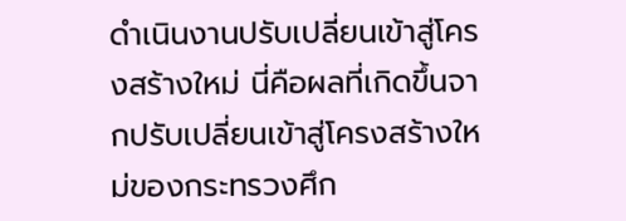ดำเนินงานปรับเปลี่ยนเข้าสู่โครงสร้างใหม่ นี่คือผลที่เกิดขึ้นจากปรับเปลี่ยนเข้าสู่โครงสร้างใหม่ของกระทรวงศึก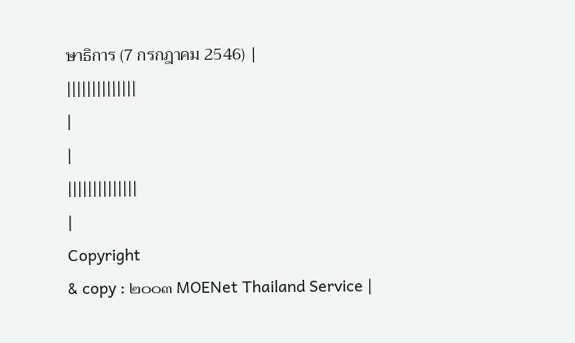ษาธิการ (7 กรกฎาคม 2546) |
||||||||||||||
|
|
||||||||||||||
|
Copyright
& copy : ๒๐๐๓ MOENet Thailand Service |